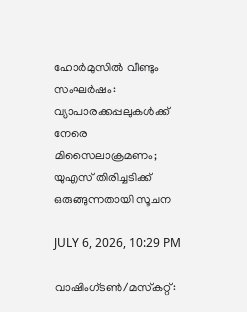ഹോര്‍മുസില്‍ വീണ്ടും സംഘര്‍ഷം: വ്യാപാരക്കപ്പലുകള്‍ക്ക് നേരെ മിസൈലാക്രമണം; യുഎസ് തിരിച്ചടിക്ക് ഒരുങ്ങുന്നതായി സൂചന

JULY 6, 2026, 10:29 PM

വാഷിംഗ്ടണ്‍/മസ്‌കറ്റ്: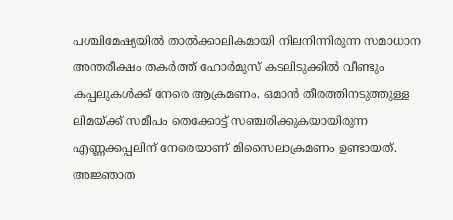പശ്ചിമേഷ്യയില്‍ താല്‍ക്കാലികമായി നിലനിന്നിരുന്ന സമാധാന അന്തരീക്ഷം തകര്‍ത്ത് ഹോര്‍മുസ് കടലിടുക്കില്‍ വീണ്ടും കപ്പലുകള്‍ക്ക് നേരെ ആക്രമണം. ഒമാന്‍ തീരത്തിനടുത്തുള്ള ലിമയ്ക്ക് സമീപം തെക്കോട്ട് സഞ്ചരിക്കുകയായിരുന്ന എണ്ണക്കപ്പലിന് നേരെയാണ് മിസൈലാക്രമണം ഉണ്ടായത്. അജ്ഞാത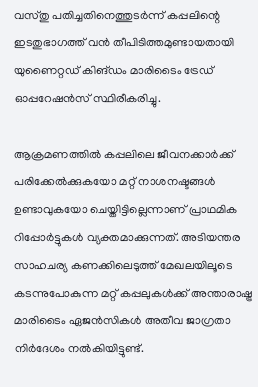വസ്തു പതിച്ചതിനെത്തുടര്‍ന്ന് കപ്പലിന്റെ ഇടതുഭാഗത്ത് വന്‍ തീപിടിത്തമുണ്ടായതായി യുണൈറ്റഡ് കിങ്ഡം മാരിടൈം ട്രേഡ് ഓപ്പറേഷന്‍സ് സ്ഥിരീകരിച്ചു.

ആക്രമണത്തില്‍ കപ്പലിലെ ജീവനക്കാര്‍ക്ക് പരിക്കേല്‍ക്കുകയോ മറ്റ് നാശനഷ്ടങ്ങള്‍ ഉണ്ടാവുകയോ ചെയ്തിട്ടില്ലെന്നാണ് പ്രാഥമിക റിപ്പോര്‍ട്ടുകള്‍ വ്യക്തമാക്കുന്നത്. അടിയന്തര സാഹചര്യ കണക്കിലെടുത്ത് മേഖലയിലൂടെ കടന്നുപോകുന്ന മറ്റ് കപ്പലുകള്‍ക്ക് അന്താരാഷ്ട്ര മാരിടൈം ഏജന്‍സികള്‍ അതീവ ജാഗ്രതാ നിര്‍ദേശം നല്‍കിയിട്ടുണ്ട്.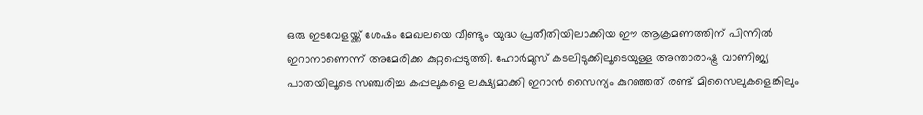ഒരു ഇടവേളയ്ക്ക് ശേഷം മേഖലയെ വീണ്ടും യുദ്ധ പ്രതീതിയിലാക്കിയ ഈ ആക്രമണത്തിന് പിന്നില്‍ ഇറാനാണെന്ന് അമേരിക്ക കുറ്റപ്പെടുത്തി. ഹോര്‍മുസ് കടലിടുക്കിലൂടെയുള്ള അന്താരാഷ്ട്ര വാണിജ്യ പാതയിലൂടെ സഞ്ചരിച്ച കപ്പലുകളെ ലക്ഷ്യമാക്കി ഇറാന്‍ സൈന്യം കുറഞ്ഞത് രണ്ട് മിസൈലുകളെങ്കിലും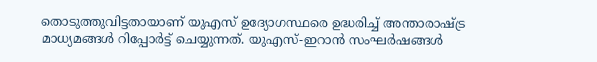തൊടുത്തുവിട്ടതായാണ് യുഎസ് ഉദ്യോഗസ്ഥരെ ഉദ്ധരിച്ച് അന്താരാഷ്ട്ര മാധ്യമങ്ങള്‍ റിപ്പോര്‍ട്ട് ചെയ്യുന്നത്. യുഎസ്-ഇറാന്‍ സംഘര്‍ഷങ്ങള്‍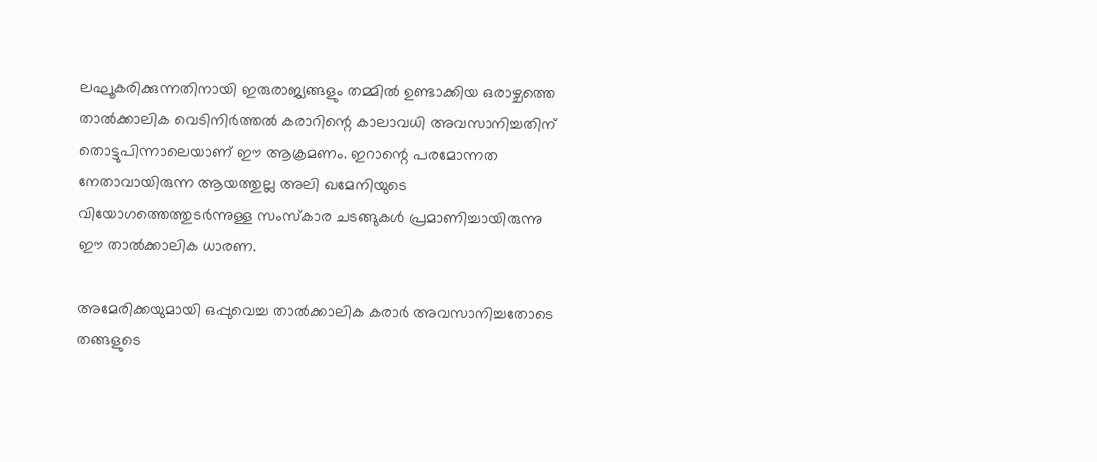ലഘൂകരിക്കുന്നതിനായി ഇരുരാജ്യങ്ങളും തമ്മില്‍ ഉണ്ടാക്കിയ ഒരാഴ്ചത്തെ താല്‍ക്കാലിക വെടിനിര്‍ത്തല്‍ കരാറിന്റെ കാലാവധി അവസാനിച്ചതിന് തൊട്ടുപിന്നാലെയാണ് ഈ ആക്രമണം. ഇറാന്റെ പരമോന്നത നേതാവായിരുന്ന ആയത്തുല്ല അലി ഖമേനിയുടെ വിയോഗത്തെത്തുടര്‍ന്നുള്ള സംസ്‌കാര ചടങ്ങുകള്‍ പ്രമാണിച്ചായിരുന്നു ഈ താല്‍ക്കാലിക ധാരണ.

അമേരിക്കയുമായി ഒപ്പുവെച്ച താല്‍ക്കാലിക കരാര്‍ അവസാനിച്ചതോടെ തങ്ങളുടെ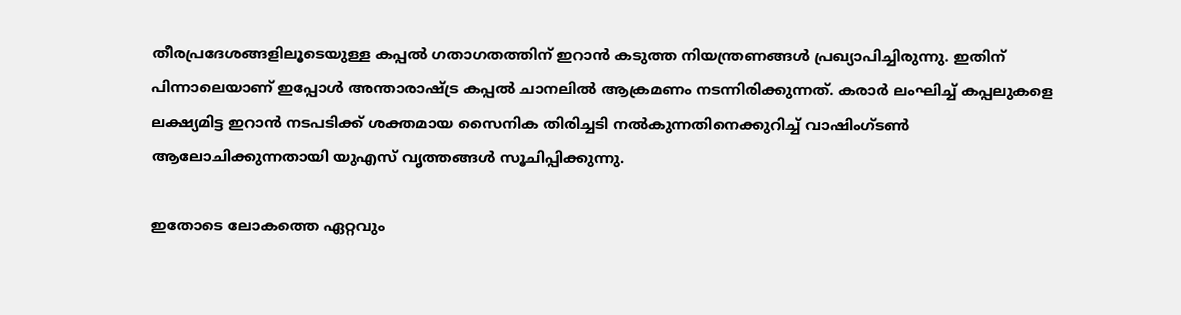തീരപ്രദേശങ്ങളിലൂടെയുള്ള കപ്പല്‍ ഗതാഗതത്തിന് ഇറാന്‍ കടുത്ത നിയന്ത്രണങ്ങള്‍ പ്രഖ്യാപിച്ചിരുന്നു. ഇതിന് പിന്നാലെയാണ് ഇപ്പോള്‍ അന്താരാഷ്ട്ര കപ്പല്‍ ചാനലില്‍ ആക്രമണം നടന്നിരിക്കുന്നത്. കരാര്‍ ലംഘിച്ച് കപ്പലുകളെ ലക്ഷ്യമിട്ട ഇറാന്‍ നടപടിക്ക് ശക്തമായ സൈനിക തിരിച്ചടി നല്‍കുന്നതിനെക്കുറിച്ച് വാഷിംഗ്ടണ്‍ ആലോചിക്കുന്നതായി യുഎസ് വൃത്തങ്ങള്‍ സൂചിപ്പിക്കുന്നു.

ഇതോടെ ലോകത്തെ ഏറ്റവും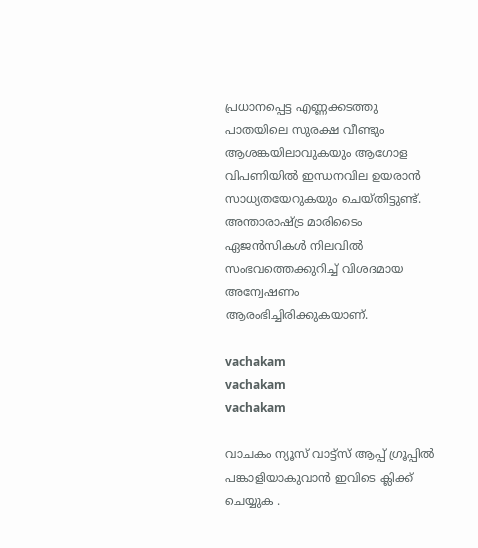പ്രധാനപ്പെട്ട എണ്ണക്കടത്തു പാതയിലെ സുരക്ഷ വീണ്ടും ആശങ്കയിലാവുകയും ആഗോള വിപണിയില്‍ ഇന്ധനവില ഉയരാന്‍ സാധ്യതയേറുകയും ചെയ്തിട്ടുണ്ട്. അന്താരാഷ്ട്ര മാരിടൈം ഏജന്‍സികള്‍ നിലവില്‍ സംഭവത്തെക്കുറിച്ച് വിശദമായ അന്വേഷണം ആരംഭിച്ചിരിക്കുകയാണ്.

vachakam
vachakam
vachakam

വാചകം ന്യൂസ് വാട്ട്സ് ആപ്പ് ഗ്രൂപ്പിൽ പങ്കാളിയാകുവാൻ ഇവിടെ ക്ലിക്ക് ചെയ്യുക .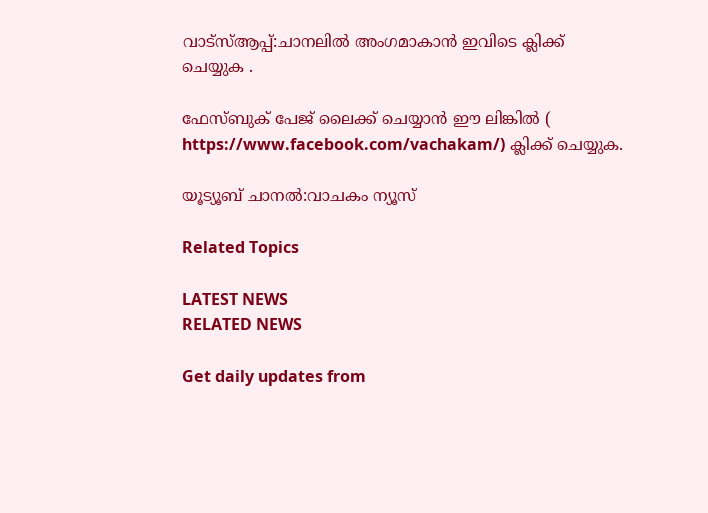വാട്സ്ആപ്പ്:ചാനലിൽ അംഗമാകാൻ ഇവിടെ ക്ലിക്ക് ചെയ്യുക .

ഫേസ്ബുക് പേജ് ലൈക്ക് ചെയ്യാൻ ഈ ലിങ്കിൽ (
https://www.facebook.com/vachakam/) ക്ലിക്ക് ചെയ്യുക.

യൂട്യൂബ് ചാനൽ:വാചകം ന്യൂസ്

Related Topics

LATEST NEWS
RELATED NEWS

Get daily updates from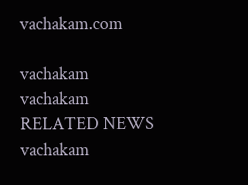vachakam.com

vachakam
vachakam
RELATED NEWS
vachakam